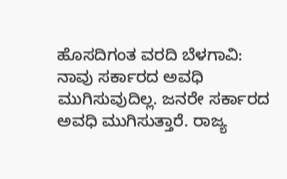ಹೊಸದಿಗಂತ ವರದಿ ಬೆಳಗಾವಿ:
ನಾವು ಸರ್ಕಾರದ ಅವಧಿ ಮುಗಿಸುವುದಿಲ್ಲ. ಜನರೇ ಸರ್ಕಾರದ ಅವಧಿ ಮುಗಿಸುತ್ತಾರೆ. ರಾಜ್ಯ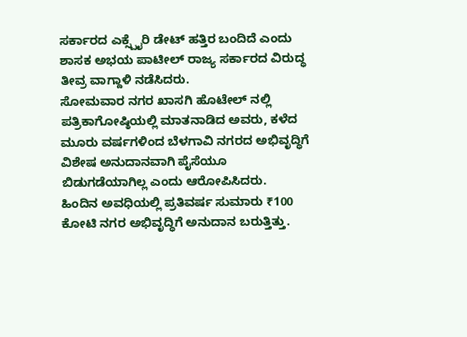ಸರ್ಕಾರದ ಎಕ್ಸ್ಪೈರಿ ಡೇಟ್ ಹತ್ತಿರ ಬಂದಿದೆ ಎಂದು ಶಾಸಕ ಅಭಯ ಪಾಟೀಲ್ ರಾಜ್ಯ ಸರ್ಕಾರದ ವಿರುದ್ಧ ತೀವ್ರ ವಾಗ್ದಾಳಿ ನಡೆಸಿದರು.
ಸೋಮವಾರ ನಗರ ಖಾಸಗಿ ಹೊಟೇಲ್ ನಲ್ಲಿ ಪತ್ರಿಕಾಗೋಷ್ಠಿಯಲ್ಲಿ ಮಾತನಾಡಿದ ಅವರು, ಕಳೆದ ಮೂರು ವರ್ಷಗಳಿಂದ ಬೆಳಗಾವಿ ನಗರದ ಅಭಿವೃದ್ಧಿಗೆ ವಿಶೇಷ ಅನುದಾನವಾಗಿ ಪೈಸೆಯೂ ಬಿಡುಗಡೆಯಾಗಿಲ್ಲ ಎಂದು ಆರೋಪಿಸಿದರು.
ಹಿಂದಿನ ಅವಧಿಯಲ್ಲಿ ಪ್ರತಿವರ್ಷ ಸುಮಾರು ₹100 ಕೋಟಿ ನಗರ ಅಭಿವೃದ್ಧಿಗೆ ಅನುದಾನ ಬರುತ್ತಿತ್ತು.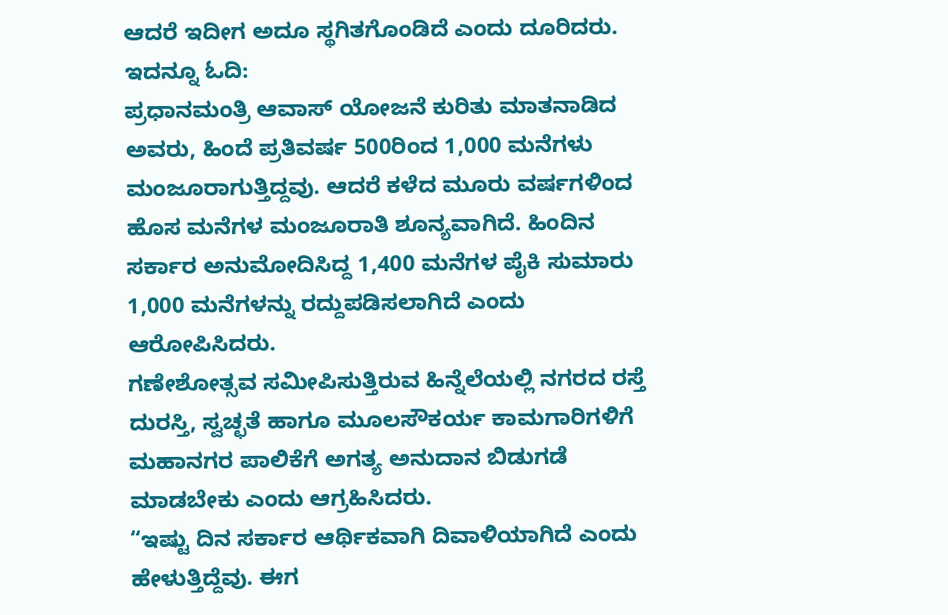ಆದರೆ ಇದೀಗ ಅದೂ ಸ್ಥಗಿತಗೊಂಡಿದೆ ಎಂದು ದೂರಿದರು.
ಇದನ್ನೂ ಓದಿ:
ಪ್ರಧಾನಮಂತ್ರಿ ಆವಾಸ್ ಯೋಜನೆ ಕುರಿತು ಮಾತನಾಡಿದ ಅವರು, ಹಿಂದೆ ಪ್ರತಿವರ್ಷ 500ರಿಂದ 1,000 ಮನೆಗಳು ಮಂಜೂರಾಗುತ್ತಿದ್ದವು. ಆದರೆ ಕಳೆದ ಮೂರು ವರ್ಷಗಳಿಂದ ಹೊಸ ಮನೆಗಳ ಮಂಜೂರಾತಿ ಶೂನ್ಯವಾಗಿದೆ. ಹಿಂದಿನ ಸರ್ಕಾರ ಅನುಮೋದಿಸಿದ್ದ 1,400 ಮನೆಗಳ ಪೈಕಿ ಸುಮಾರು 1,000 ಮನೆಗಳನ್ನು ರದ್ದುಪಡಿಸಲಾಗಿದೆ ಎಂದು ಆರೋಪಿಸಿದರು.
ಗಣೇಶೋತ್ಸವ ಸಮೀಪಿಸುತ್ತಿರುವ ಹಿನ್ನೆಲೆಯಲ್ಲಿ ನಗರದ ರಸ್ತೆ ದುರಸ್ತಿ, ಸ್ವಚ್ಛತೆ ಹಾಗೂ ಮೂಲಸೌಕರ್ಯ ಕಾಮಗಾರಿಗಳಿಗೆ ಮಹಾನಗರ ಪಾಲಿಕೆಗೆ ಅಗತ್ಯ ಅನುದಾನ ಬಿಡುಗಡೆ ಮಾಡಬೇಕು ಎಂದು ಆಗ್ರಹಿಸಿದರು.
“ಇಷ್ಟು ದಿನ ಸರ್ಕಾರ ಆರ್ಥಿಕವಾಗಿ ದಿವಾಳಿಯಾಗಿದೆ ಎಂದು ಹೇಳುತ್ತಿದ್ದೆವು. ಈಗ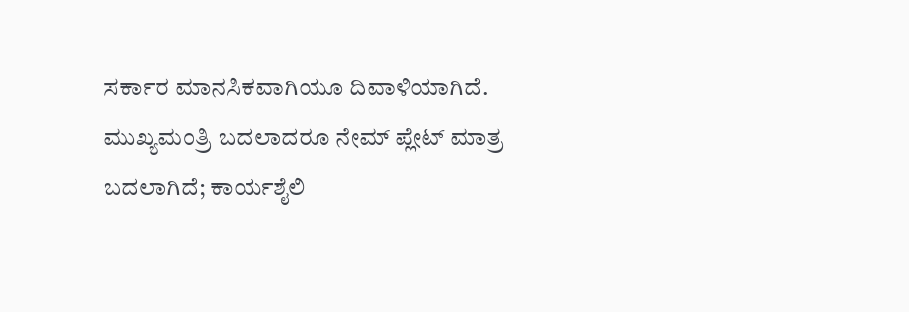ಸರ್ಕಾರ ಮಾನಸಿಕವಾಗಿಯೂ ದಿವಾಳಿಯಾಗಿದೆ. ಮುಖ್ಯಮಂತ್ರಿ ಬದಲಾದರೂ ನೇಮ್ ಪ್ಲೇಟ್ ಮಾತ್ರ ಬದಲಾಗಿದೆ; ಕಾರ್ಯಶೈಲಿ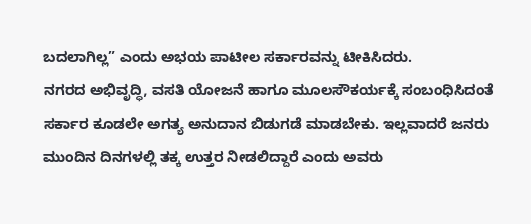ಬದಲಾಗಿಲ್ಲ” ಎಂದು ಅಭಯ ಪಾಟೀಲ ಸರ್ಕಾರವನ್ನು ಟೀಕಿಸಿದರು.
ನಗರದ ಅಭಿವೃದ್ಧಿ, ವಸತಿ ಯೋಜನೆ ಹಾಗೂ ಮೂಲಸೌಕರ್ಯಕ್ಕೆ ಸಂಬಂಧಿಸಿದಂತೆ ಸರ್ಕಾರ ಕೂಡಲೇ ಅಗತ್ಯ ಅನುದಾನ ಬಿಡುಗಡೆ ಮಾಡಬೇಕು. ಇಲ್ಲವಾದರೆ ಜನರು ಮುಂದಿನ ದಿನಗಳಲ್ಲಿ ತಕ್ಕ ಉತ್ತರ ನೀಡಲಿದ್ದಾರೆ ಎಂದು ಅವರು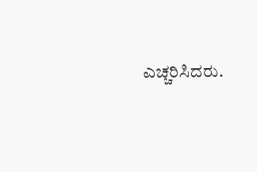ಎಚ್ಚರಿಸಿದರು.